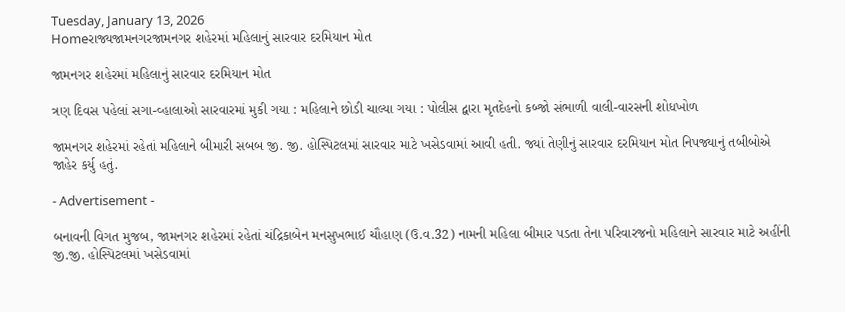Tuesday, January 13, 2026
Homeરાજ્યજામનગરજામનગર શહેરમાં મહિલાનું સારવાર દરમિયાન મોત

જામનગર શહેરમાં મહિલાનું સારવાર દરમિયાન મોત

ત્રણ દિવસ પહેલાં સગા-વ્હાલાઓ સારવારમાં મુકી ગયા : મહિલાને છોડી ચાલ્યા ગયા : પોલીસ દ્વારા મૃતદેહનો કબ્જો સંભાળી વાલી-વારસની શોધખોળ

જામનગર શહેરમાં રહેતાં મહિલાને બીમારી સબબ જી. જી. હોસ્પિટલમાં સારવાર માટે ખસેડવામાં આવી હતી. જ્યાં તેણીનું સારવાર દરમિયાન મોત નિપજ્યાનું તબીબોએ જાહેર કર્યુ હતું.

- Advertisement -

બનાવની વિગત મુજબ, જામનગર શહેરમાં રહેતાં ચંદ્રિકાબેન મનસુખભાઈ ચૌહાણ (ઉ.વ.32) નામની મહિલા બીમાર પડતા તેના પરિવારજનો મહિલાને સારવાર માટે અહીંની જી.જી. હોસ્પિટલમાં ખસેડવામાં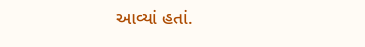આવ્યાં હતાં.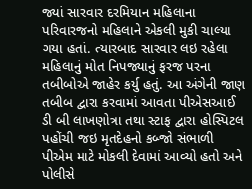જ્યાં સારવાર દરમિયાન મહિલાના પરિવારજનો મહિલાને એકલી મુકી ચાલ્યા ગયા હતાં. ત્યારબાદ સારવાર લઇ રહેલા મહિલાનું મોત નિપજ્યાનું ફરજ પરના તબીબોએ જાહેર કર્યુ હતું. આ અંગેની જાણ તબીબ દ્વારા કરવામાં આવતા પીએસઆઈ ડી બી લાખણોત્રા તથા સ્ટાફ દ્વારા હોસ્પિટલ પહોંચી જઇ મૃતદેહનો કબ્જો સંભાળી પીએમ માટે મોકલી દેવામાં આવ્યો હતો અને પોલીસે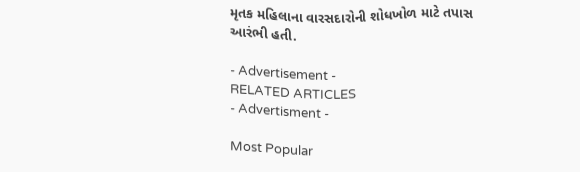મૃતક મહિલાના વારસદારોની શોધખોળ માટે તપાસ આરંભી હતી.

- Advertisement -
RELATED ARTICLES
- Advertisment -

Most Popular